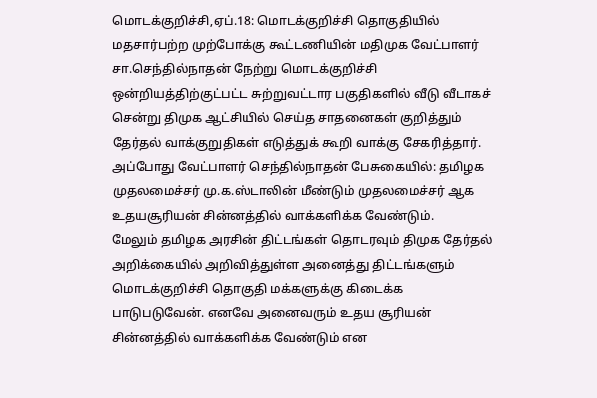மொடக்குறிச்சி,ஏப்.18: மொடக்குறிச்சி தொகுதியில் மதசார்பற்ற முற்போக்கு கூட்டணியின் மதிமுக வேட்பாளர் சா.செந்தில்நாதன் நேற்று மொடக்குறிச்சி ஒன்றியத்திற்குட்பட்ட சுற்றுவட்டார பகுதிகளில் வீடு வீடாகச் சென்று திமுக ஆட்சியில் செய்த சாதனைகள் குறித்தும் தேர்தல் வாக்குறுதிகள் எடுத்துக் கூறி வாக்கு சேகரித்தார். அப்போது வேட்பாளர் செந்தில்நாதன் பேசுகையில்: தமிழக முதலமைச்சர் மு.க.ஸ்டாலின் மீண்டும் முதலமைச்சர் ஆக உதயசூரியன் சின்னத்தில் வாக்களிக்க வேண்டும்.
மேலும் தமிழக அரசின் திட்டங்கள் தொடரவும் திமுக தேர்தல் அறிக்கையில் அறிவித்துள்ள அனைத்து திட்டங்களும் மொடக்குறிச்சி தொகுதி மக்களுக்கு கிடைக்க பாடுபடுவேன். எனவே அனைவரும் உதய சூரியன் சின்னத்தில் வாக்களிக்க வேண்டும் என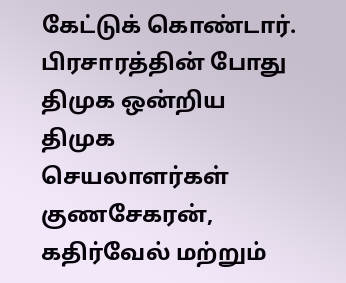கேட்டுக் கொண்டார். பிரசாரத்தின் போது திமுக ஒன்றிய திமுக செயலாளர்கள் குணசேகரன், கதிர்வேல் மற்றும்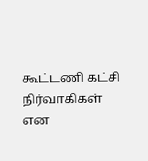கூட்டணி கட்சி நிர்வாகிகள் என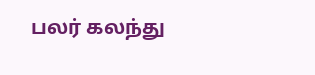பலர் கலந்து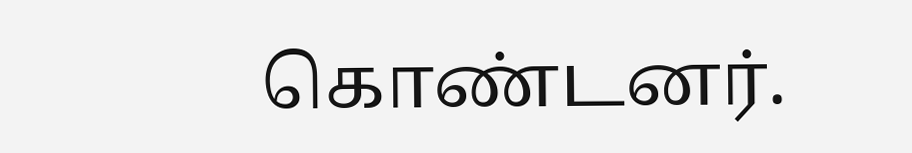கொண்டனர்.